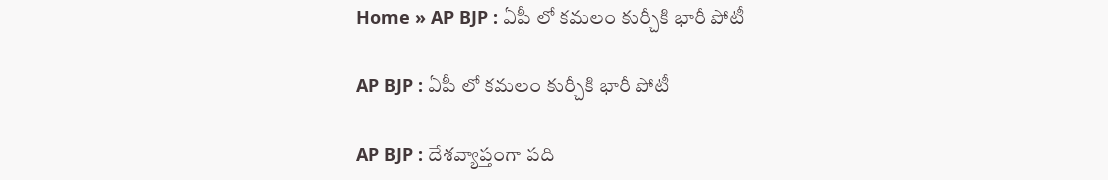Home » AP BJP : ఏపీ లో కమలం కుర్చీకి భారీ పోటీ

AP BJP : ఏపీ లో కమలం కుర్చీకి భారీ పోటీ

AP BJP : దేశవ్యాప్తంగా పది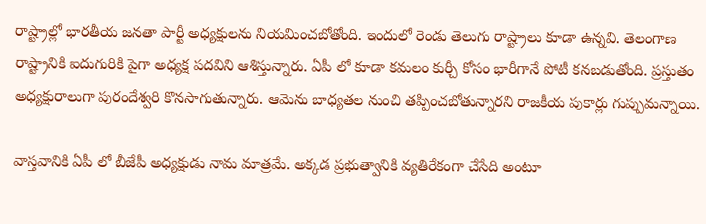రాష్ట్రాల్లో భారతీయ జనతా పార్టీ అధ్యక్షులను నియమించబోతోంది. ఇందులో రెండు తెలుగు రాష్ట్రాలు కూడా ఉన్నవి. తెలంగాణ రాష్ట్రానికి ఐదుగురికి పైగా అధ్యక్ష పదవిని ఆశిస్తున్నారు. ఏపీ లో కూడా కమలం కుర్చీ కోసం భారీగానే పోటీ కనబడుతోంది. ప్రస్తుతం అధ్యక్షురాలుగా పురందేశ్వరి కొనసాగుతున్నారు. ఆమెను బాధ్యతల నుంచి తప్పించబోతున్నారని రాజకీయ పుకార్లు గుప్పుమన్నాయి.

వాస్తవానికి ఏపీ లో బీజేపీ అధ్యక్షుడు నామ మాత్రమే. అక్కడ ప్రభుత్వానికి వ్యతిరేకంగా చేసేది అంటూ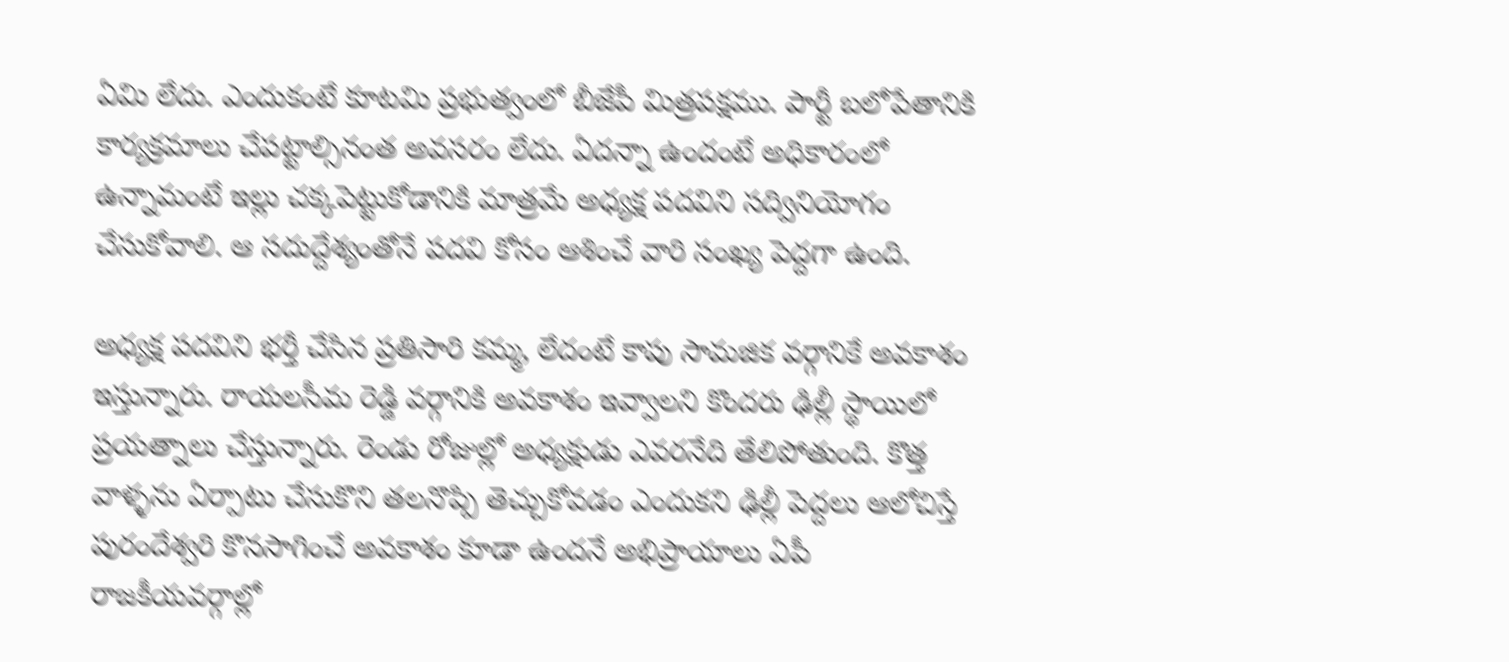ఏమి లేదు. ఎందుకంటే కూటమి ప్రభుత్వంలో బీజేపీ మిత్రపక్షము. పార్టీ బలోపేతానికి కార్యక్రమాలు చేపట్టాల్సినంత అవసరం లేదు. ఏదన్నా ఉందంటే అధికారంలో ఉన్నామంటే ఇల్లు చక్కపెట్టుకోడానికి మాత్రమే అధ్యక్ష పదవిని సద్వినియోగం చేసుకోవాలి. ఆ సదుద్దేశ్యంతోనే పదవి కోసం ఆశించే వారి సంఖ్య పెద్దగా ఉంది.

అధ్యక్ష పదవిని భర్తీ చేసిన ప్రతిసారి కమ్మ, లేదంటే కాపు సామజిక వర్గానికే అవకాశం ఇస్తున్నారు. రాయలసీమ రెడ్డి వర్గానికి అవకాశం ఇవ్వాలని కొందరు ఢిల్లీ స్థాయిలో ప్రయత్నాలు చేస్తున్నారు. రెండు రోజుల్లో అధ్యక్షుడు ఎవరనేది తేలిపోతుంది. కొత్త వాళ్ళను ఏర్పాటు చేసుకొని తలనొప్పి తెచ్చుకోవడం ఎందుకని ఢిల్లీ పెద్దలు ఆలోచిస్తే పురందేశ్వరి కొనసాగించే అవకాశం కూడా ఉందనే అభిప్రాయాలు ఏపీ రాజకీయవర్గాల్లో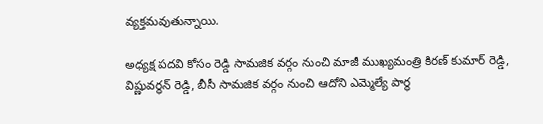వ్యక్తమవుతున్నాయి.

అధ్యక్ష పదవి కోసం రెడ్డి సామజిక వర్గం నుంచి మాజీ ముఖ్యమంత్రి కిరణ్ కుమార్ రెడ్డి, విష్ణువర్ధన్ రెడ్డి, బీసీ సామజిక వర్గం నుంచి ఆదోని ఎమ్మెల్యే పార్థ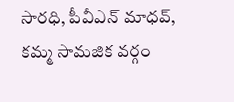సారధి, పీవీఎన్ మాధవ్, కమ్మ సామజిక వర్గం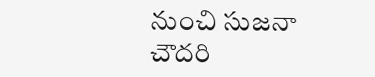నుంచి సుజనా చౌదరి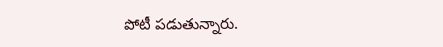పోటీ పడుతున్నారు.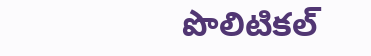పొలిటికల్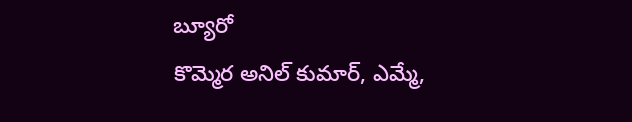బ్యూరో
కొమ్మెర అనిల్ కుమార్, ఎమ్మే,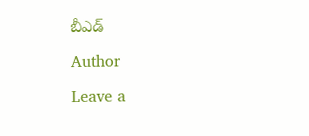బీఎడ్

Author

Leave a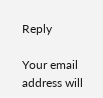Reply

Your email address will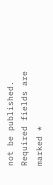not be published. Required fields are marked *